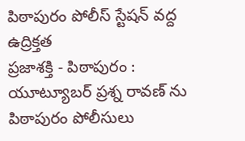పిఠాపురం పోలీస్ స్టేషన్ వద్ద ఉద్రిక్తత
ప్రజాశక్తి - పిఠాపురం : యూట్యూబర్ ప్రశ్న రావణ్ ను పిఠాపురం పోలీసులు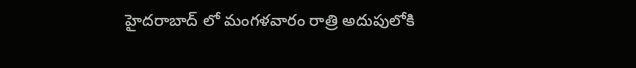హైదరాబాద్ లో మంగళవారం రాత్రి అదుపులోకి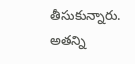తీసుకున్నారు. అతన్ని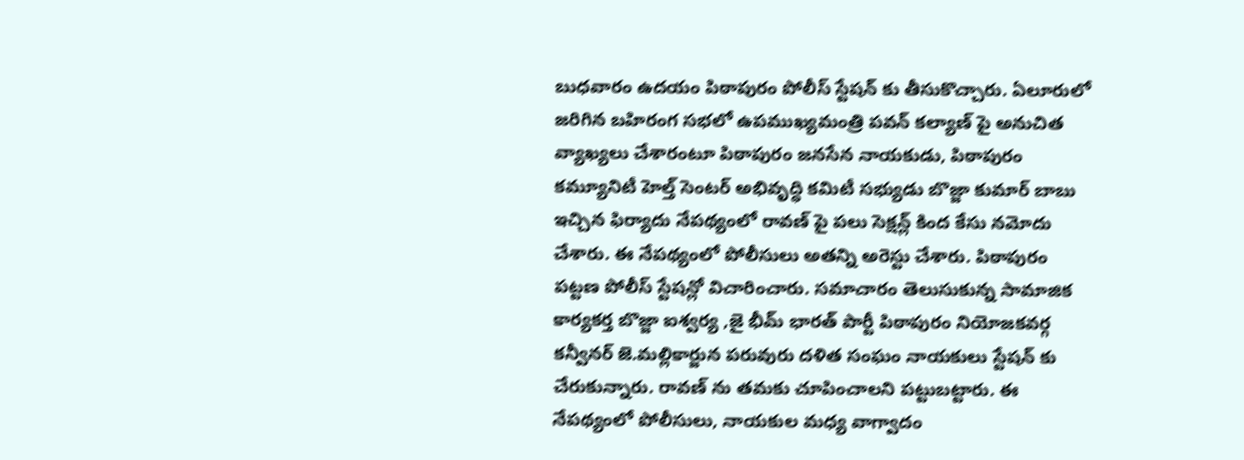బుధవారం ఉదయం పిఠాపురం పోలీస్ స్టేషన్ కు తీసుకొచ్చారు. ఏలూరులో జరిగిన బహిరంగ సభలో ఉపముఖ్యమంత్రి పవన్ కల్యాణ్ పై అనుచిత వ్యాఖ్యలు చేశారంటూ పిఠాపురం జనసేన నాయకుడు, పిఠాపురం కమ్యూనిటీ హెల్త్ సెంటర్ అభివృద్ధి కమిటీ సభ్యుడు బొజ్జా కుమార్ బాబు ఇచ్చిన ఫిర్యాదు నేపథ్యంలో రావణ్ పై పలు సెక్షన్ల్ కింద కేసు నమోదు చేశారు. ఈ నేపథ్యంలో పోలీసులు అతన్ని అరెస్టు చేశారు. పిఠాపురం పట్టణ పోలీస్ స్టేషన్లో విచారించారు. సమాచారం తెలుసుకున్న సామాజిక కార్యకర్త బొజ్జా ఐశ్వర్య ,జై భీమ్ భారత్ పార్టీ పిఠాపురం నియోజకవర్గ కన్వీనర్ జె.మల్లికార్జున పరువురు దళిత సంఘం నాయకులు స్టేషన్ కు చేరుకున్నారు. రావణ్ ను తమకు చూపించాలని పట్టుబట్టారు. ఈ నేపథ్యంలో పోలీసులు, నాయకుల మధ్య వాగ్వాదం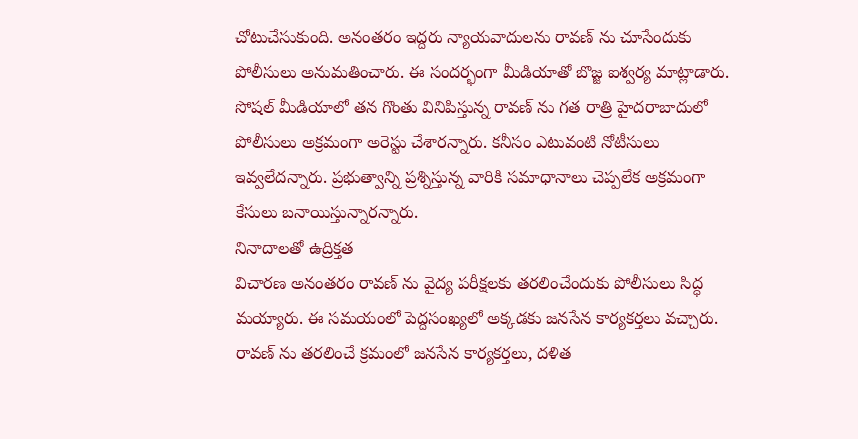చోటుచేసుకుంది. అనంతరం ఇద్దరు న్యాయవాదులను రావణ్ ను చూసేందుకు పోలీసులు అనుమతించారు. ఈ సందర్భంగా మీడియాతో బొజ్జ ఐశ్వర్య మాట్లాడారు. సోషల్ మీడియాలో తన గొంతు వినిపిస్తున్న రావణ్ ను గత రాత్రి హైదరాబాదులో పోలీసులు అక్రమంగా అరెస్టు చేశారన్నారు. కనీసం ఎటువంటి నోటీసులు ఇవ్వలేదన్నారు. ప్రభుత్వాన్ని ప్రశ్నిస్తున్న వారికి సమాధానాలు చెప్పలేక అక్రమంగా కేసులు బనాయిస్తున్నారన్నారు.
నినాదాలతో ఉద్రిక్తత
విచారణ అనంతరం రావణ్ ను వైద్య పరీక్షలకు తరలించేందుకు పోలీసులు సిద్ధ మయ్యారు. ఈ సమయంలో పెద్దసంఖ్యలో అక్కడకు జనసేన కార్యకర్తలు వచ్చారు. రావణ్ ను తరలించే క్రమంలో జనసేన కార్యకర్తలు, దళిత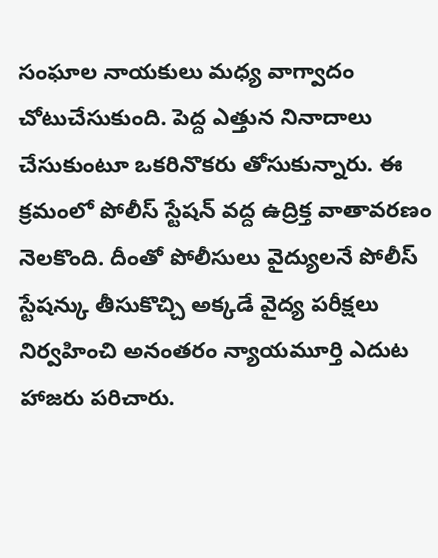సంఘాల నాయకులు మధ్య వాగ్వాదం చోటుచేసుకుంది. పెద్ద ఎత్తున నినాదాలు చేసుకుంటూ ఒకరినొకరు తోసుకున్నారు. ఈ క్రమంలో పోలీస్ స్టేషన్ వద్ద ఉద్రిక్త వాతావరణం నెలకొంది. దీంతో పోలీసులు వైద్యులనే పోలీస్ స్టేషన్కు తీసుకొచ్చి అక్కడే వైద్య పరీక్షలు నిర్వహించి అనంతరం న్యాయమూర్తి ఎదుట హాజరు పరిచారు.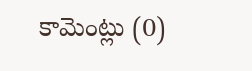కామెంట్లు (0)